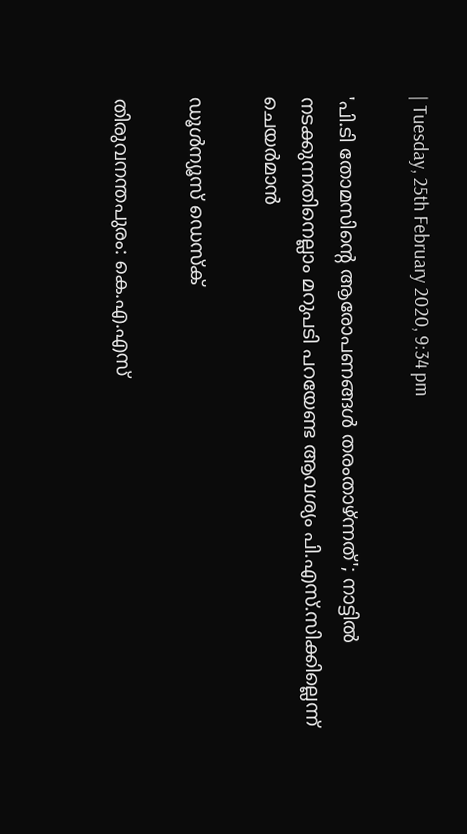| Tuesday, 25th February 2020, 9:34 pm

'പി.ടി തോമസിന്റെ ആരോപണങ്ങള്‍ തരംതാഴ്ന്നത്'; നാട്ടില്‍ നടക്കുന്നതിനെല്ലാം മറുപടി പറയേണ്ട ആവശ്യം പി.എസ്.സിക്കില്ലെന്ന് ചെയര്‍മാന്‍

ഡൂള്‍ന്യൂസ് ഡെസ്‌ക്

തിരുവനന്തപുരം: കെ.എ.എസ്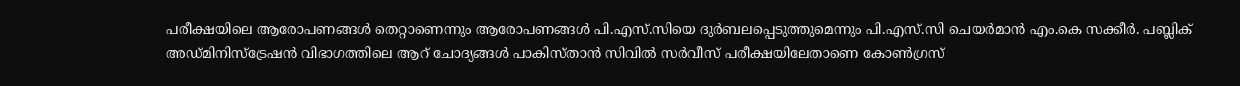പരീക്ഷയിലെ ആരോപണങ്ങള്‍ തെറ്റാണെന്നും ആരോപണങ്ങള്‍ പി.എസ്.സിയെ ദുര്‍ബലപ്പെടുത്തുമെന്നും പി.എസ്.സി ചെയര്‍മാന്‍ എം.കെ സക്കീര്‍. പബ്ലിക് അഡ്മിനിസ്‌ട്രേഷന്‍ വിഭാഗത്തിലെ ആറ് ചോദ്യങ്ങള്‍ പാകിസ്താന്‍ സിവില്‍ സര്‍വീസ് പരീക്ഷയിലേതാണെ കോണ്‍ഗ്രസ്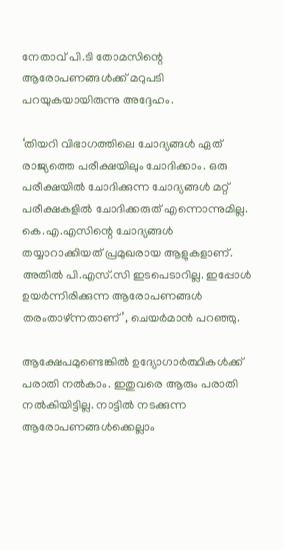നേതാവ് പി.ടി തോമസിന്റെ ആരോപണങ്ങള്‍ക്ക് മറുപടി പറയുകയായിരുന്നു അദ്ദേഹം.

‘തിയറി വിഭാഗത്തിലെ ചോദ്യങ്ങള്‍ ഏത് രാജ്യത്തെ പരീക്ഷയിലും ചോദിക്കാം. ഒരു പരീക്ഷയില്‍ ചോദിക്കുന്ന ചോദ്യങ്ങള്‍ മറ്റ് പരീക്ഷകളില്‍ ചോദിക്കരുത് എന്നൊന്നുമില്ല. കെ.എ.എസിന്റെ ചോദ്യങ്ങള്‍ തയ്യാറാക്കിയത് പ്രമുഖരായ ആളുകളാണ്. അതില്‍ പി.എസ്.സി ഇടപെടാറില്ല. ഇപ്പോള്‍ ഉയര്‍ന്നിരിക്കുന്ന ആരോപണങ്ങള്‍ തരംതാഴ്ന്നതാണ്’, ചെയര്‍മാന്‍ പറഞ്ഞു.

ആക്ഷേപമുണ്ടെങ്കില്‍ ഉദ്യോഗാര്‍ത്ഥികള്‍ക്ക് പരാതി നല്‍കാം. ഇതുവരെ ആരും പരാതി നല്‍കിയിട്ടില്ല. നാട്ടില്‍ നടക്കുന്ന ആരോപണങ്ങള്‍ക്കെല്ലാം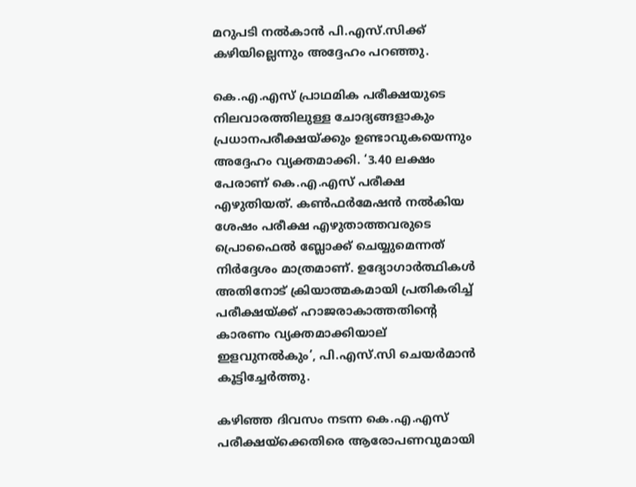മറുപടി നല്‍കാന്‍ പി.എസ്.സിക്ക് കഴിയില്ലെന്നും അദ്ദേഹം പറഞ്ഞു.

കെ.എ.എസ് പ്രാഥമിക പരീക്ഷയുടെ നിലവാരത്തിലുള്ള ചോദ്യങ്ങളാകും പ്രധാനപരീക്ഷയ്ക്കും ഉണ്ടാവുകയെന്നും അദ്ദേഹം വ്യക്തമാക്കി. ‘3.40 ലക്ഷം പേരാണ് കെ.എ.എസ് പരീക്ഷ എഴുതിയത്. കണ്‍ഫര്‍മേഷന്‍ നല്‍കിയ ശേഷം പരീക്ഷ എഴുതാത്തവരുടെ പ്രൊഫൈല്‍ ബ്ലോക്ക് ചെയ്യുമെന്നത് നിര്‍ദ്ദേശം മാത്രമാണ്. ഉദ്യോഗാര്‍ത്ഥികള്‍ അതിനോട് ക്രിയാത്മകമായി പ്രതികരിച്ച് പരീക്ഷയ്ക്ക് ഹാജരാകാത്തതിന്റെ കാരണം വ്യക്തമാക്കിയാല് ഇളവുനല്‍കും’, പി.എസ്.സി ചെയര്‍മാന്‍ കൂട്ടിച്ചേര്‍ത്തു.

കഴിഞ്ഞ ദിവസം നടന്ന കെ.എ.എസ് പരീക്ഷയ്ക്കെതിരെ ആരോപണവുമായി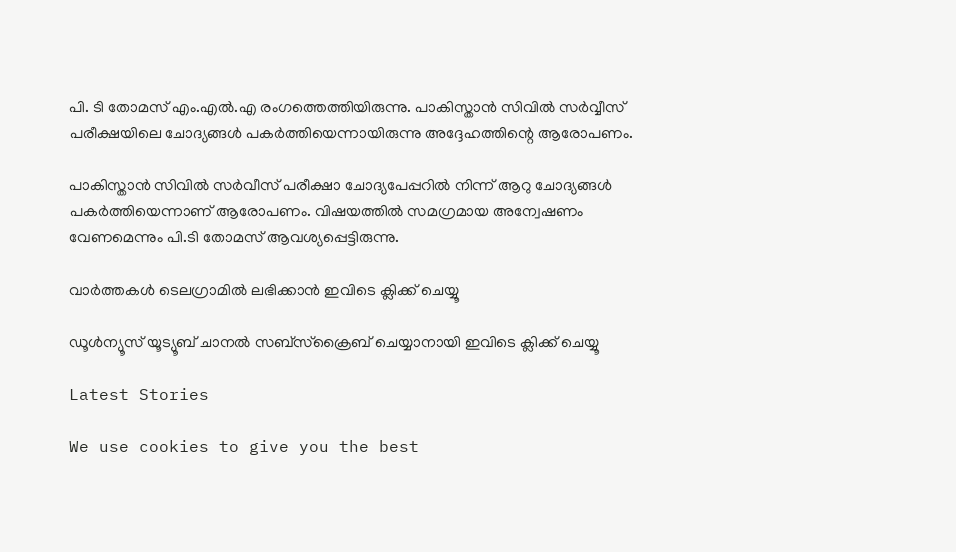പി. ടി തോമസ് എം.എല്‍.എ രംഗത്തെത്തിയിരുന്നു. പാകിസ്താന്‍ സിവില്‍ സര്‍വ്വീസ് പരീക്ഷയിലെ ചോദ്യങ്ങള്‍ പകര്‍ത്തിയെന്നായിരുന്നു അദ്ദേഹത്തിന്റെ ആരോപണം.

പാകിസ്താന്‍ സിവില്‍ സര്‍വീസ് പരീക്ഷാ ചോദ്യപേപ്പറില്‍ നിന്ന് ആറു ചോദ്യങ്ങള്‍ പകര്‍ത്തിയെന്നാണ് ആരോപണം. വിഷയത്തില്‍ സമഗ്രമായ അന്വേഷണം വേണമെന്നും പി.ടി തോമസ് ആവശ്യപ്പെട്ടിരുന്നു.

വാര്‍ത്തകള്‍ ടെലഗ്രാമില്‍ ലഭിക്കാന്‍ ഇവിടെ ക്ലിക്ക് ചെയ്യൂ

ഡൂൾന്യൂസ് യൂട്യൂബ് ചാനൽ സബ്സ്ക്രൈബ് ചെയ്യാനായി ഇവിടെ ക്ലിക്ക് ചെയ്യൂ

Latest Stories

We use cookies to give you the best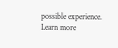possible experience. Learn more